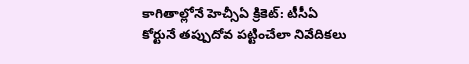కాగితాల్లోనే హెచ్సీఏ క్రికెట్: టీసీఏ
కోర్టునే తప్పుదోవ పట్టించేలా నివేదికలు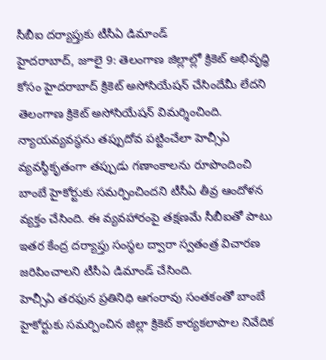సీబీఐ దర్యాప్తుకు టీసీఏ డిమాండ్
హైదరాబాద్, జూలై 9: తెలంగాణ జిల్లాల్లో క్రికెట్ అభివృద్ధి కోసం హైదరాబాద్ క్రికెట్ అసోసియేషన్ చేసిందేమీ లేదని తెలంగాణ క్రికెట్ అసోసియేషన్ విమర్శించింది. న్యాయవ్యవస్థను తప్పుదోవ పట్టించేలా హెచ్సీఏ వ్యవస్థీకృతంగా తప్పుడు గణాంకాలను రూపొందించి బాంబే హైకోర్టుకు సమర్పించిందని టీసీఏ తీవ్ర ఆందోళన వ్యక్తం చేసింది. ఈ వ్యవహారంపై తక్షణమే సీబీఐతో పాటు ఇతర కేంద్ర దర్యాప్తు సంస్థల ద్వారా స్వతంత్ర విచారణ జరిపించాలని టీసీఏ డిమాండ్ చేసింది.
హెచ్సీఏ తరఫున ప్రతినిధి ఆగంరావు సంతకంతో బాంబే హైకోర్టుకు సమర్పించిన జిల్లా క్రికెట్ కార్యకలాపాల నివేదిక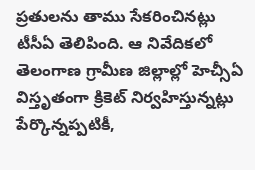ప్రతులను తాము సేకరించినట్లు టీసీఏ తెలిపింది. ఆ నివేదికలో తెలంగాణ గ్రామీణ జిల్లాల్లో హెచ్సీఏ విస్తృతంగా క్రికెట్ నిర్వహిస్తున్నట్లు పేర్కొన్నప్పటికీ,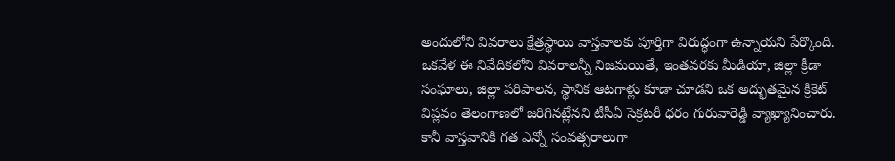అందులోని వివరాలు క్షేత్రస్థాయి వాస్తవాలకు పూర్తిగా విరుద్ధంగా ఉన్నాయని పేర్కొంది. ఒకవేళ ఈ నివేదికలోని వివరాలన్నీ నిజమయితే, ఇంతవరకు మీడియా, జిల్లా క్రీడా సంఘాలు, జిల్లా పరిపాలన, స్థానిక ఆటగాళ్లు కూడా చూడని ఒక అద్భుతమైన క్రికెట్ విప్లవం తెలంగాణలో జరిగినట్లేనని టీసీఏ సెక్రటరీ ధరం గురువారెడ్డి వ్యాఖ్యానించారు.
కానీ వాస్తవానికి గత ఎన్నో సంవత్సరాలుగా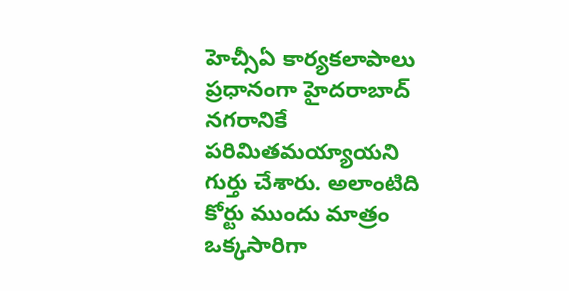హెచ్సీఏ కార్యకలాపాలు ప్రధానంగా హైదరాబాద్ నగరానికే పరిమితమయ్యాయని గుర్తు చేశారు. అలాంటిది కోర్టు ముందు మాత్రం ఒక్కసారిగా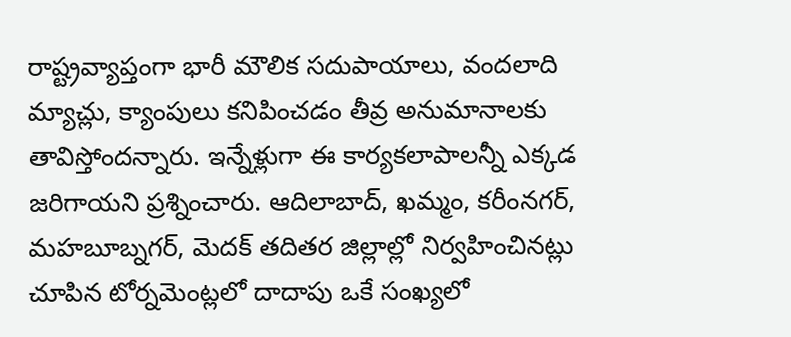రాష్ట్రవ్యాప్తంగా భారీ మౌలిక సదుపాయాలు, వందలాది మ్యాచ్లు, క్యాంపులు కనిపించడం తీవ్ర అనుమానాలకు తావిస్తోందన్నారు. ఇన్నేళ్లుగా ఈ కార్యకలాపాలన్నీ ఎక్కడ జరిగాయని ప్రశ్నించారు. ఆదిలాబాద్, ఖమ్మం, కరీంనగర్, మహబూబ్నగర్, మెదక్ తదితర జిల్లాల్లో నిర్వహించినట్లు చూపిన టోర్నమెంట్లలో దాదాపు ఒకే సంఖ్యలో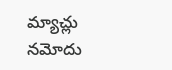మ్యాచ్లు నమోదు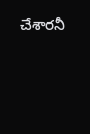చేశారనీ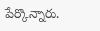పేర్కొన్నారు.